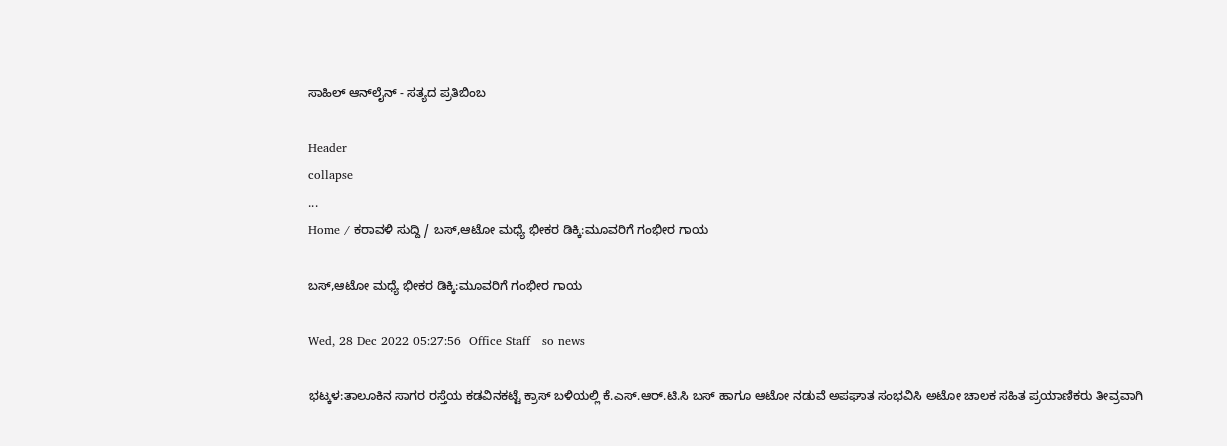ಸಾಹಿಲ್ ಆನ್‌ಲೈನ್ - ಸತ್ಯದ ಪ್ರತಿಬಿಂಬ

Header
collapse
...
Home / ಕರಾವಳಿ ಸುದ್ದಿ / ಬಸ್‌,ಆಟೋ ಮಧ್ಯೆ ಭೀಕರ ಡಿಕ್ಕಿ:ಮೂವರಿಗೆ ಗಂಭೀರ ಗಾಯ

ಬಸ್‌,ಆಟೋ ಮಧ್ಯೆ ಭೀಕರ ಡಿಕ್ಕಿ:ಮೂವರಿಗೆ ಗಂಭೀರ ಗಾಯ

Wed, 28 Dec 2022 05:27:56  Office Staff   so news

ಭಟ್ಕಳ:ತಾಲೂಕಿನ ಸಾಗರ ರಸ್ತೆಯ ಕಡವಿನಕಟ್ಟೆ ಕ್ರಾಸ್ ಬಳಿಯಲ್ಲಿ ಕೆ.ಎಸ್.ಆರ್.ಟಿ.ಸಿ ಬಸ್ ಹಾಗೂ ಆಟೋ ನಡುವೆ ಅಪಘಾತ ಸಂಭವಿಸಿ ಅಟೋ ಚಾಲಕ ಸಹಿತ ಪ್ರಯಾಣಿಕರು ತೀವ್ರವಾಗಿ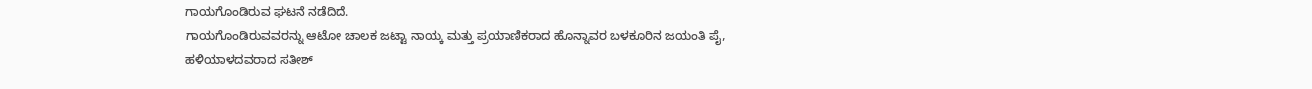ಗಾಯಗೊಂಡಿರುವ ಘಟನೆ ನಡೆದಿದೆ.
ಗಾಯಗೊಂಡಿರುವವರನ್ನು ಆಟೋ ಚಾಲಕ ಜಟ್ಟಾ ನಾಯ್ಕ ಮತ್ತು ಪ್ರಯಾಣಿಕರಾದ ಹೊನ್ನಾವರ ಬಳಕೂರಿನ ಜಯಂತಿ ಪೈ, ಹಳಿಯಾಳದವರಾದ ಸತೀಶ್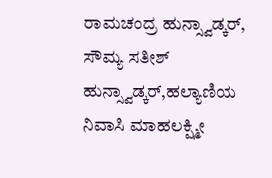ರಾಮಚಂದ್ರ ಹುನ್ಸ್ವಾಡ್ಕರ್, ಸೌಮ್ಯ ಸತೀಶ್ ಹುನ್ಸ್ವಾಡ್ಕರ್,ಹಲ್ಯಾಣಿಯ ನಿವಾಸಿ ಮಾಹಲಕ್ಷ್ಮೀ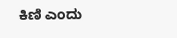ಕಿಣಿ ಎಂದು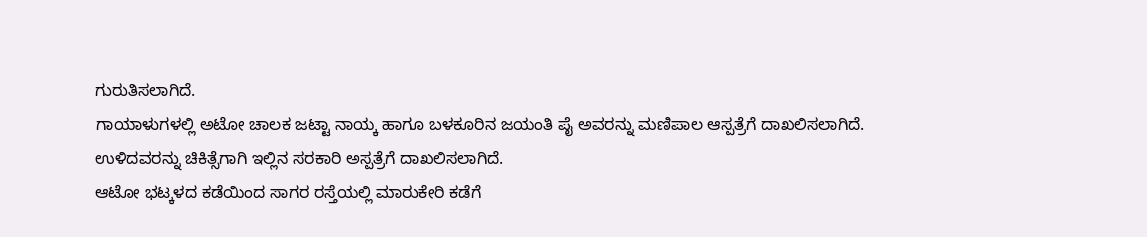ಗುರುತಿಸಲಾಗಿದೆ.
ಗಾಯಾಳುಗಳಲ್ಲಿ ಅಟೋ ಚಾಲಕ ಜಟ್ಟಾ ನಾಯ್ಕ ಹಾಗೂ ಬಳಕೂರಿನ ಜಯಂತಿ ಪೈ ಅವರನ್ನು ಮಣಿಪಾಲ ಆಸ್ಪತ್ರೆಗೆ ದಾಖಲಿಸಲಾಗಿದೆ. ಉಳಿದವರನ್ನು ಚಿಕಿತ್ಸೆಗಾಗಿ ಇಲ್ಲಿನ ಸರಕಾರಿ ಅಸ್ಪತ್ರೆಗೆ ದಾಖಲಿಸಲಾಗಿದೆ.
ಆಟೋ ಭಟ್ಕಳದ ಕಡೆಯಿಂದ ಸಾಗರ ರಸ್ತೆಯಲ್ಲಿ ಮಾರುಕೇರಿ ಕಡೆಗೆ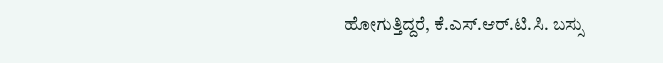ಹೋಗುತ್ತಿದ್ದರೆ, ಕೆ.ಎಸ್.ಆರ್.ಟಿ.ಸಿ. ಬಸ್ಸು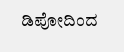ಡಿಪೋದಿಂದ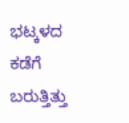ಭಟ್ಕಳದ ಕಡೆಗೆ ಬರುತ್ತಿತ್ತು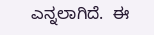ಎನ್ನಲಾಗಿದೆ.  ಈ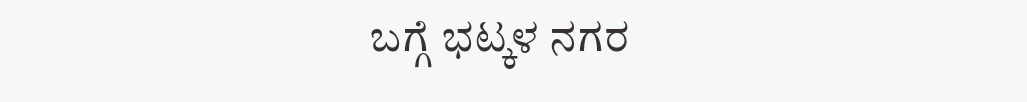ಬಗ್ಗೆ ಭಟ್ಕಳ ನಗರ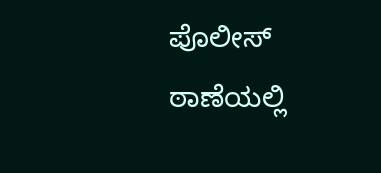ಪೊಲೀಸ್ ಠಾಣೆಯಲ್ಲಿ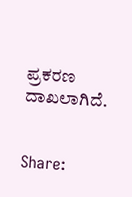ಪ್ರಕರಣ ದಾಖಲಾಗಿದೆ.


Share: